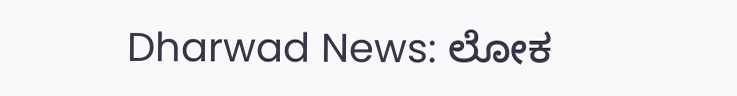Dharwad News: ಲೋಕ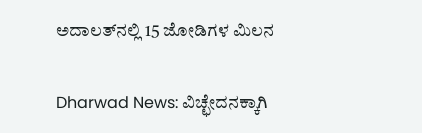ಅದಾಲತ್‌ನಲ್ಲಿ 15 ಜೋಡಿಗಳ ಮಿಲನ

Dharwad News: ವಿಚ್ಛೇದನಕ್ಕಾಗಿ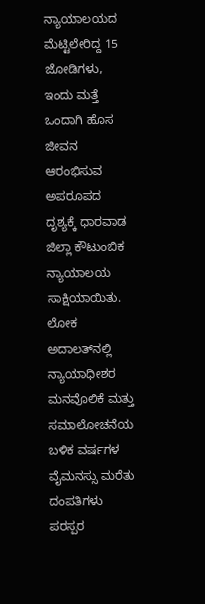ನ್ಯಾಯಾಲಯದ ಮೆಟ್ಟಿಲೇರಿದ್ದ 15 ಜೋಡಿಗಳು, ಇಂದು ಮತ್ತೆ ಒಂದಾಗಿ ಹೊಸ ಜೀವನ ಆರಂಭಿಸುವ ಅಪರೂಪದ ದೃಶ್ಯಕ್ಕೆ ಧಾರವಾಡ ಜಿಲ್ಲಾ ಕೌಟುಂಬಿಕ ನ್ಯಾಯಾಲಯ ಸಾಕ್ಷಿಯಾಯಿತು. ಲೋಕ ಅದಾಲತ್‌ನಲ್ಲಿ ನ್ಯಾಯಾಧೀಶರ ಮನವೊಲಿಕೆ ಮತ್ತು ಸಮಾಲೋಚನೆಯ ಬಳಿಕ ವರ್ಷಗಳ ವೈಮನಸ್ಸು ಮರೆತು ದಂಪತಿಗಳು ಪರಸ್ಪರ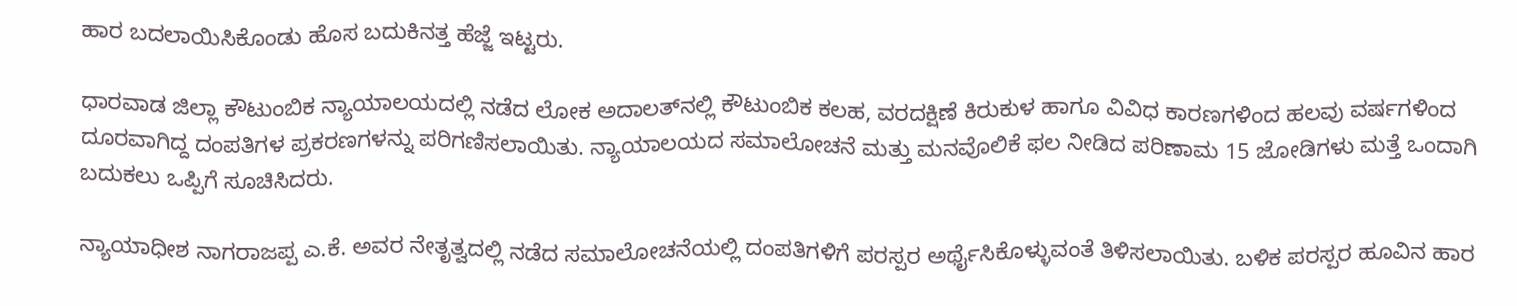ಹಾರ ಬದಲಾಯಿಸಿಕೊಂಡು ಹೊಸ ಬದುಕಿನತ್ತ ಹೆಜ್ಜೆ ಇಟ್ಟರು.

ಧಾರವಾಡ ಜಿಲ್ಲಾ ಕೌಟುಂಬಿಕ ನ್ಯಾಯಾಲಯದಲ್ಲಿ ನಡೆದ ಲೋಕ ಅದಾಲತ್‌ನಲ್ಲಿ ಕೌಟುಂಬಿಕ ಕಲಹ, ವರದಕ್ಷಿಣೆ ಕಿರುಕುಳ ಹಾಗೂ ವಿವಿಧ ಕಾರಣಗಳಿಂದ ಹಲವು ವರ್ಷಗಳಿಂದ ದೂರವಾಗಿದ್ದ ದಂಪತಿಗಳ ಪ್ರಕರಣಗಳನ್ನು ಪರಿಗಣಿಸಲಾಯಿತು. ನ್ಯಾಯಾಲಯದ ಸಮಾಲೋಚನೆ ಮತ್ತು ಮನವೊಲಿಕೆ ಫಲ ನೀಡಿದ ಪರಿಣಾಮ 15 ಜೋಡಿಗಳು ಮತ್ತೆ ಒಂದಾಗಿ ಬದುಕಲು ಒಪ್ಪಿಗೆ ಸೂಚಿಸಿದರು.

ನ್ಯಾಯಾಧೀಶ ನಾಗರಾಜಪ್ಪ ಎ.ಕೆ. ಅವರ ನೇತೃತ್ವದಲ್ಲಿ ನಡೆದ ಸಮಾಲೋಚನೆಯಲ್ಲಿ ದಂಪತಿಗಳಿಗೆ ಪರಸ್ಪರ ಅರ್ಥೈಸಿಕೊಳ್ಳುವಂತೆ ತಿಳಿಸಲಾಯಿತು. ಬಳಿಕ ಪರಸ್ಪರ ಹೂವಿನ ಹಾರ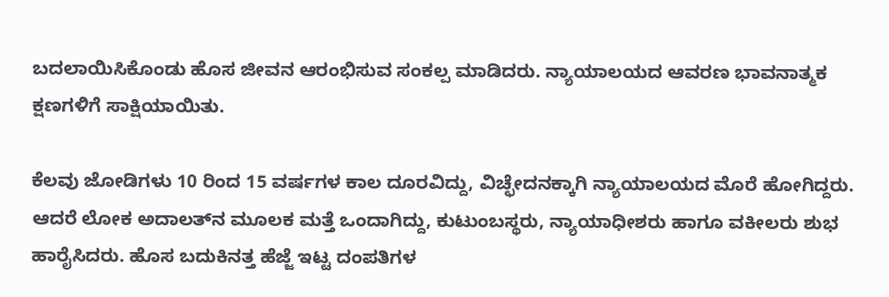ಬದಲಾಯಿಸಿಕೊಂಡು ಹೊಸ ಜೀವನ ಆರಂಭಿಸುವ ಸಂಕಲ್ಪ ಮಾಡಿದರು. ನ್ಯಾಯಾಲಯದ ಆವರಣ ಭಾವನಾತ್ಮಕ ಕ್ಷಣಗಳಿಗೆ ಸಾಕ್ಷಿಯಾಯಿತು.

ಕೆಲವು ಜೋಡಿಗಳು 10 ರಿಂದ 15 ವರ್ಷಗಳ ಕಾಲ ದೂರವಿದ್ದು, ವಿಚ್ಛೇದನಕ್ಕಾಗಿ ನ್ಯಾಯಾಲಯದ ಮೊರೆ ಹೋಗಿದ್ದರು. ಆದರೆ ಲೋಕ ಅದಾಲತ್‌ನ ಮೂಲಕ ಮತ್ತೆ ಒಂದಾಗಿದ್ದು, ಕುಟುಂಬಸ್ಥರು, ನ್ಯಾಯಾಧೀಶರು ಹಾಗೂ ವಕೀಲರು ಶುಭ ಹಾರೈಸಿದರು. ಹೊಸ ಬದುಕಿನತ್ತ ಹೆಜ್ಜೆ ಇಟ್ಟ ದಂಪತಿಗಳ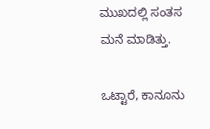ಮುಖದಲ್ಲಿ ಸಂತಸ ಮನೆ ಮಾಡಿತ್ತು.

ಒಟ್ಟಾರೆ, ಕಾನೂನು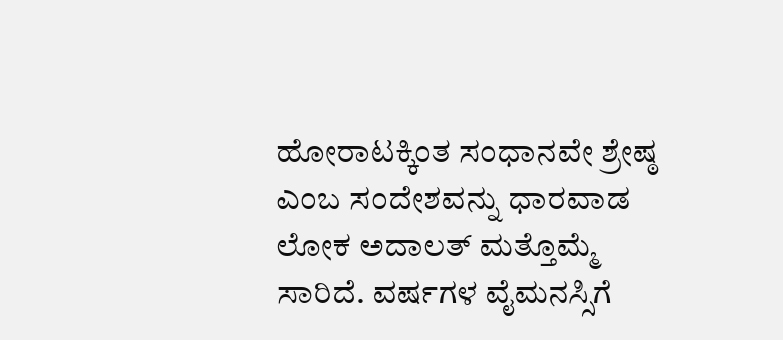ಹೋರಾಟಕ್ಕಿಂತ ಸಂಧಾನವೇ ಶ್ರೇಷ್ಠ ಎಂಬ ಸಂದೇಶವನ್ನು ಧಾರವಾಡ ಲೋಕ ಅದಾಲತ್ ಮತ್ತೊಮ್ಮೆ ಸಾರಿದೆ. ವರ್ಷಗಳ ವೈಮನಸ್ಸಿಗೆ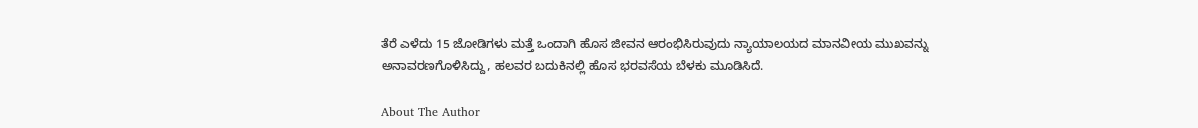ತೆರೆ ಎಳೆದು 15 ಜೋಡಿಗಳು ಮತ್ತೆ ಒಂದಾಗಿ ಹೊಸ ಜೀವನ ಆರಂಭಿಸಿರುವುದು ನ್ಯಾಯಾಲಯದ ಮಾನವೀಯ ಮುಖವನ್ನು ಅನಾವರಣಗೊಳಿಸಿದ್ದು, ಹಲವರ ಬದುಕಿನಲ್ಲಿ ಹೊಸ ಭರವಸೆಯ ಬೆಳಕು ಮೂಡಿಸಿದೆ.

About The Author